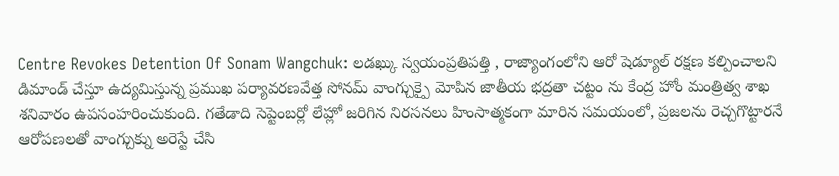Centre Revokes Detention Of Sonam Wangchuk: లడఖ్కు స్వయంప్రతిపత్తి , రాజ్యాంగంలోని ఆరో షెడ్యూల్ రక్షణ కల్పించాలని డిమాండ్ చేస్తూ ఉద్యమిస్తున్న ప్రముఖ పర్యావరణవేత్త సోనమ్ వాంగ్చుక్పై మోపిన జాతీయ భద్రతా చట్టం ను కేంద్ర హోం మంత్రిత్వ శాఖ శనివారం ఉపసంహరించుకుంది. గతేడాది సెప్టెంబర్లో లేహ్లో జరిగిన నిరసనలు హింసాత్మకంగా మారిన సమయంలో, ప్రజలను రెచ్చగొట్టారనే ఆరోపణలతో వాంగ్చుక్ను అరెస్టే చేసి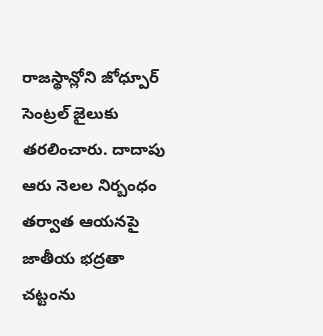రాజస్థాన్లోని జోధ్పూర్ సెంట్రల్ జైలుకు తరలించారు. దాదాపు ఆరు నెలల నిర్బంధం తర్వాత ఆయనపై జాతీయ భద్రతా చట్టంను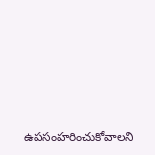ఉపసంహరించుకోవాలని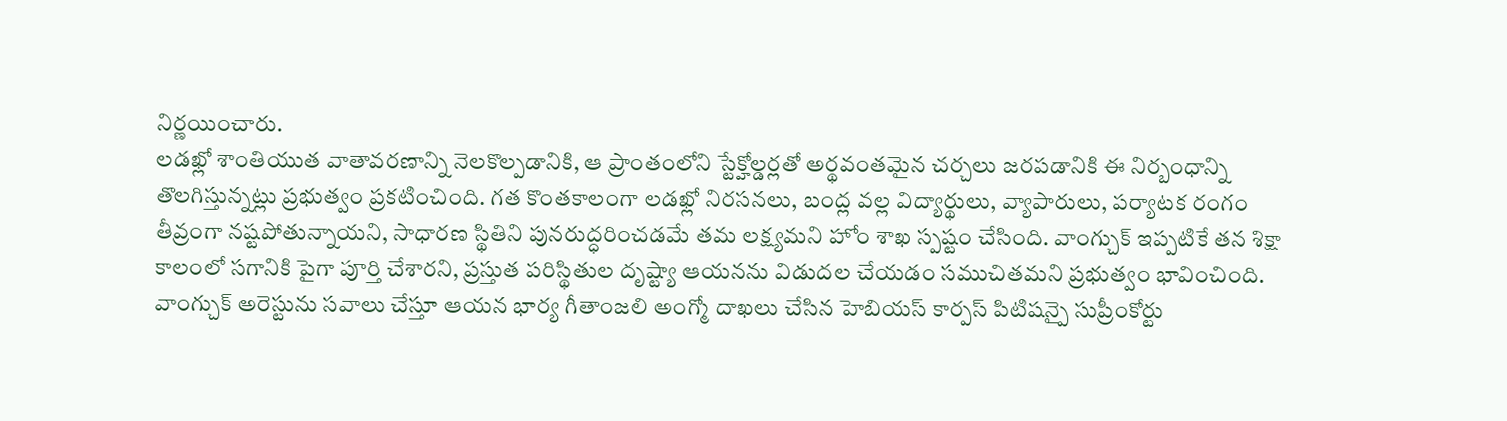నిర్ణయించారు.
లడఖ్లో శాంతియుత వాతావరణాన్ని నెలకొల్పడానికి, ఆ ప్రాంతంలోని స్టేక్హోల్డర్లతో అర్థవంతమైన చర్చలు జరపడానికి ఈ నిర్బంధాన్ని తొలగిస్తున్నట్లు ప్రభుత్వం ప్రకటించింది. గత కొంతకాలంగా లడఖ్లో నిరసనలు, బంద్ల వల్ల విద్యార్థులు, వ్యాపారులు, పర్యాటక రంగం తీవ్రంగా నష్టపోతున్నాయని, సాధారణ స్థితిని పునరుద్ధరించడమే తమ లక్ష్యమని హోం శాఖ స్పష్టం చేసింది. వాంగ్చుక్ ఇప్పటికే తన శిక్షా కాలంలో సగానికి పైగా పూర్తి చేశారని, ప్రస్తుత పరిస్థితుల దృష్ట్యా ఆయనను విడుదల చేయడం సముచితమని ప్రభుత్వం భావించింది.
వాంగ్చుక్ అరెస్టును సవాలు చేస్తూ ఆయన భార్య గీతాంజలి అంగ్మో దాఖలు చేసిన హెబియస్ కార్పస్ పిటిషన్పై సుప్రీంకోర్టు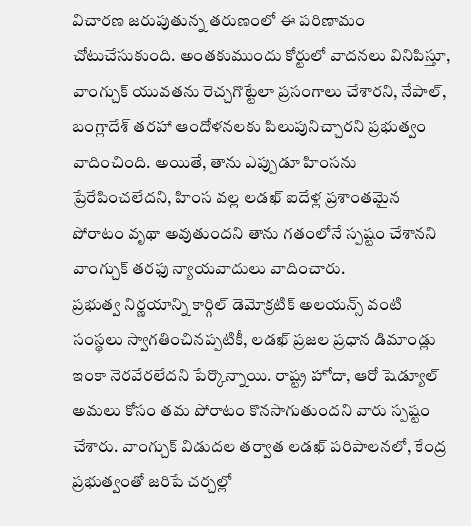విచారణ జరుపుతున్న తరుణంలో ఈ పరిణామం చోటుచేసుకుంది. అంతకుముందు కోర్టులో వాదనలు వినిపిస్తూ, వాంగ్చుక్ యువతను రెచ్చగొట్టేలా ప్రసంగాలు చేశారని, నేపాల్, బంగ్లాదేశ్ తరహా ఆందోళనలకు పిలుపునిచ్చారని ప్రభుత్వం వాదించింది. అయితే, తాను ఎప్పుడూ హింసను ప్రేరేపించలేదని, హింస వల్ల లడఖ్ ఐదేళ్ల ప్రశాంతమైన పోరాటం వృథా అవుతుందని తాను గతంలోనే స్పష్టం చేశానని వాంగ్చుక్ తరఫు న్యాయవాదులు వాదించారు.
ప్రభుత్వ నిర్ణయాన్ని కార్గిల్ డెమోక్రటిక్ అలయన్స్ వంటి సంస్థలు స్వాగతించినప్పటికీ, లడఖ్ ప్రజల ప్రధాన డిమాండ్లు ఇంకా నెరవేరలేదని పేర్కొన్నాయి. రాష్ట్ర హోదా, ఆరో షెడ్యూల్ అమలు కోసం తమ పోరాటం కొనసాగుతుందని వారు స్పష్టం చేశారు. వాంగ్చుక్ విడుదల తర్వాత లడఖ్ పరిపాలనలో, కేంద్ర ప్రభుత్వంతో జరిపే చర్చల్లో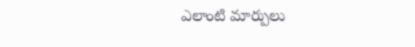ఎలాంటి మార్పులు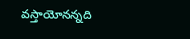వస్తాయోనన్నది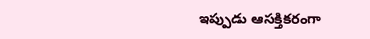ఇప్పుడు ఆసక్తికరంగా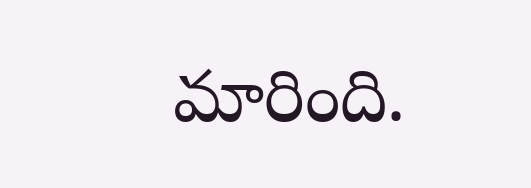మారింది.